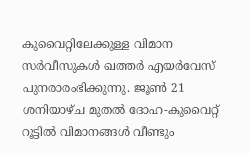കുവൈറ്റിലേക്കുള്ള വിമാന സർവീസുകൾ ഖത്തർ എയർവേസ് പുനരാരംഭിക്കുന്നു. ജൂൺ 21 ശനിയാഴ്ച മുതൽ ദോഹ-കുവൈറ്റ് റൂട്ടിൽ വിമാനങ്ങൾ വീണ്ടും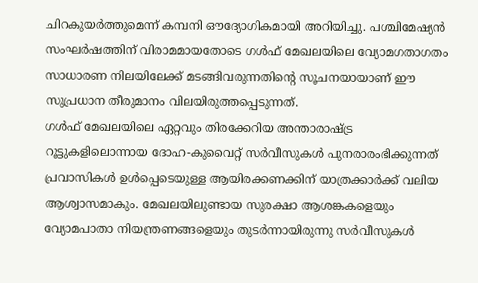ചിറകുയർത്തുമെന്ന് കമ്പനി ഔദ്യോഗികമായി അറിയിച്ചു. പശ്ചിമേഷ്യൻ സംഘർഷത്തിന് വിരാമമായതോടെ ഗൾഫ് മേഖലയിലെ വ്യോമഗതാഗതം സാധാരണ നിലയിലേക്ക് മടങ്ങിവരുന്നതിന്റെ സൂചനയായാണ് ഈ സുപ്രധാന തീരുമാനം വിലയിരുത്തപ്പെടുന്നത്.
ഗൾഫ് മേഖലയിലെ ഏറ്റവും തിരക്കേറിയ അന്താരാഷ്ട്ര റൂട്ടുകളിലൊന്നായ ദോഹ-കുവൈറ്റ് സർവീസുകൾ പുനരാരംഭിക്കുന്നത് പ്രവാസികൾ ഉൾപ്പെടെയുള്ള ആയിരക്കണക്കിന് യാത്രക്കാർക്ക് വലിയ ആശ്വാസമാകും. മേഖലയിലുണ്ടായ സുരക്ഷാ ആശങ്കകളെയും വ്യോമപാതാ നിയന്ത്രണങ്ങളെയും തുടർന്നായിരുന്നു സർവീസുകൾ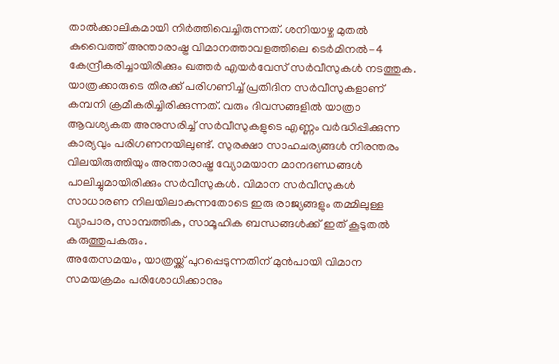താൽക്കാലികമായി നിർത്തിവെച്ചിരുന്നത്. ശനിയാഴ്ച മുതൽ കുവൈത്ത് അന്താരാഷ്ട്ര വിമാനത്താവളത്തിലെ ടെർമിനൽ-4 കേന്ദ്രീകരിച്ചായിരിക്കും ഖത്തർ എയർവേസ് സർവീസുകൾ നടത്തുക.
യാത്രക്കാരുടെ തിരക്ക് പരിഗണിച്ച് പ്രതിദിന സർവീസുകളാണ് കമ്പനി ക്രമീകരിച്ചിരിക്കുന്നത്. വരും ദിവസങ്ങളിൽ യാത്രാ ആവശ്യകത അനുസരിച്ച് സർവീസുകളുടെ എണ്ണം വർദ്ധിപ്പിക്കുന്ന കാര്യവും പരിഗണനയിലുണ്ട്. സുരക്ഷാ സാഹചര്യങ്ങൾ നിരന്തരം വിലയിരുത്തിയും അന്താരാഷ്ട്ര വ്യോമയാന മാനദണ്ഡങ്ങൾ പാലിച്ചുമായിരിക്കും സർവീസുകൾ. വിമാന സർവീസുകൾ സാധാരണ നിലയിലാകുന്നതോടെ ഇരു രാജ്യങ്ങളും തമ്മിലുള്ള വ്യാപാര, സാമ്പത്തിക, സാമൂഹിക ബന്ധങ്ങൾക്ക് ഇത് കൂടുതൽ കരുത്തുപകരും.
അതേസമയം, യാത്രയ്ക്ക് പുറപ്പെടുന്നതിന് മുൻപായി വിമാന സമയക്രമം പരിശോധിക്കാനും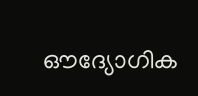ഔദ്യോഗിക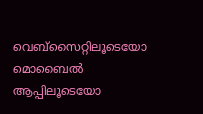വെബ്സൈറ്റിലൂടെയോ മൊബൈൽ ആപ്പിലൂടെയോ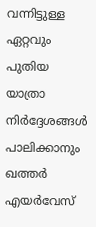വന്നിട്ടുള്ള ഏറ്റവും പുതിയ യാത്രാ നിർദ്ദേശങ്ങൾ പാലിക്കാനും ഖത്തർ എയർവേസ്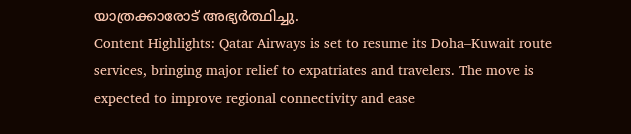യാത്രക്കാരോട് അഭ്യർത്ഥിച്ചു.
Content Highlights: Qatar Airways is set to resume its Doha–Kuwait route services, bringing major relief to expatriates and travelers. The move is expected to improve regional connectivity and ease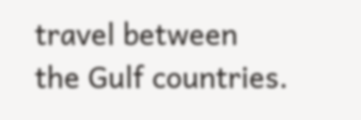travel between the Gulf countries.